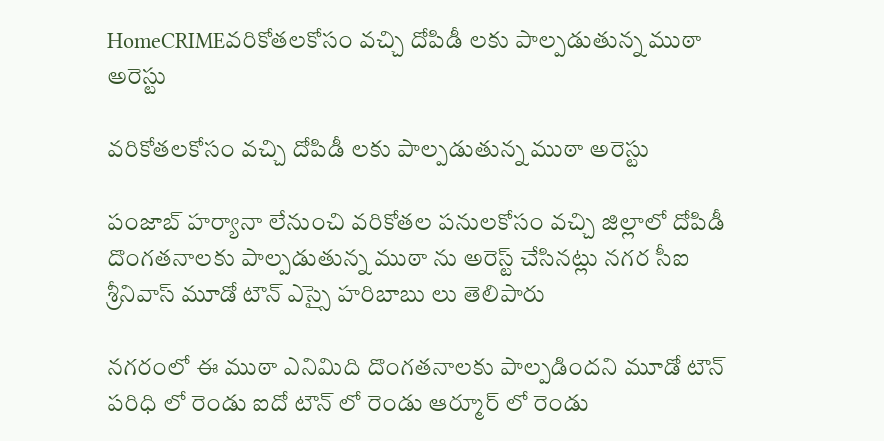HomeCRIMEవరికోతలకోసం వచ్చి దోపిడీ లకు పాల్పడుతున్న ముఠా అరెస్టు

వరికోతలకోసం వచ్చి దోపిడీ లకు పాల్పడుతున్న ముఠా అరెస్టు

పంజాబ్ హర్యానా లేనుంచి వరికోతల పనులకోసం వచ్చి జిల్లాలో దోపిడీ దొంగతనాలకు పాల్పడుతున్న ముఠా ను అరెస్ట్ చేసినట్లు నగర సీఐ శ్రీనివాస్ మూడో టౌన్ ఎస్సై హరిబాబు లు తెలిపారు

నగరంలో ఈ ముఠా ఎనిమిది దొంగతనాలకు పాల్పడిందని మూడో టౌన్ పరిధి లో రెండు ఐదో టౌన్ లో రెండు ఆర్మూర్ లో రెండు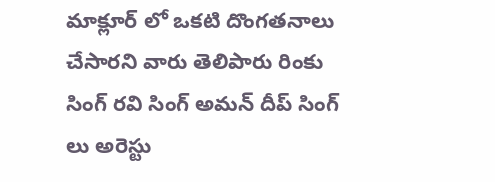మాక్లూర్ లో ఒకటి దొంగతనాలు చేసారని వారు తెలిపారు రింకు సింగ్ రవి సింగ్ అమన్ దీప్ సింగ్ లు అరెస్టు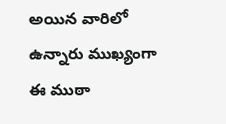అయిన వారిలో ఉన్నారు ముఖ్యంగా ఈ ముఠా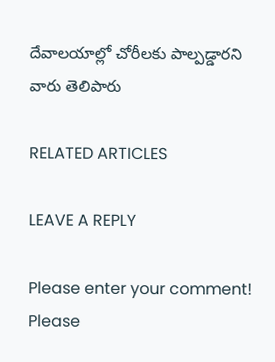దేవాలయాల్లో చోరీలకు పాల్పడ్డారని వారు తెలిపారు

RELATED ARTICLES

LEAVE A REPLY

Please enter your comment!
Please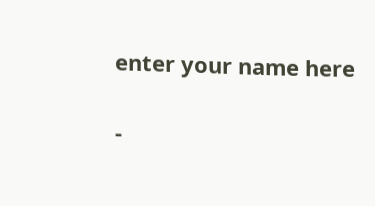enter your name here

-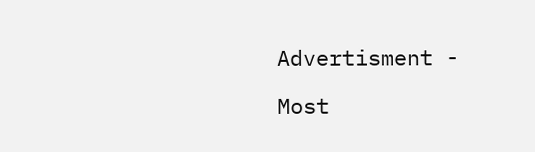Advertisment -

Most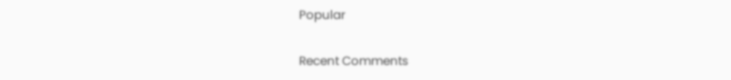Popular

Recent Comments